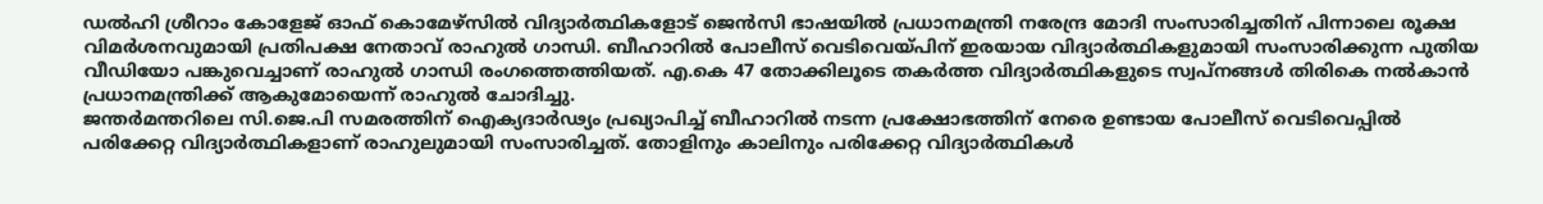ഡൽഹി ശ്രീറാം കോളേജ് ഓഫ് കൊമേഴ്സിൽ വിദ്യാർത്ഥികളോട് ജെൻസി ഭാഷയിൽ പ്രധാനമന്ത്രി നരേന്ദ്ര മോദി സംസാരിച്ചതിന് പിന്നാലെ രൂക്ഷ വിമർശനവുമായി പ്രതിപക്ഷ നേതാവ് രാഹുൽ ഗാന്ധി. ബീഹാറിൽ പോലീസ് വെടിവെയ്പിന് ഇരയായ വിദ്യാർത്ഥികളുമായി സംസാരിക്കുന്ന പുതിയ വീഡിയോ പങ്കുവെച്ചാണ് രാഹുൽ ഗാന്ധി രംഗത്തെത്തിയത്. എ.കെ 47 തോക്കിലൂടെ തകർത്ത വിദ്യാർത്ഥികളുടെ സ്വപ്നങ്ങൾ തിരികെ നൽകാൻ പ്രധാനമന്ത്രിക്ക് ആകുമോയെന്ന് രാഹുൽ ചോദിച്ചു.
ജന്തർമന്തറിലെ സി.ജെ.പി സമരത്തിന് ഐക്യദാർഢ്യം പ്രഖ്യാപിച്ച് ബീഹാറിൽ നടന്ന പ്രക്ഷോഭത്തിന് നേരെ ഉണ്ടായ പോലീസ് വെടിവെപ്പിൽ പരിക്കേറ്റ വിദ്യാർത്ഥികളാണ് രാഹുലുമായി സംസാരിച്ചത്. തോളിനും കാലിനും പരിക്കേറ്റ വിദ്യാർത്ഥികൾ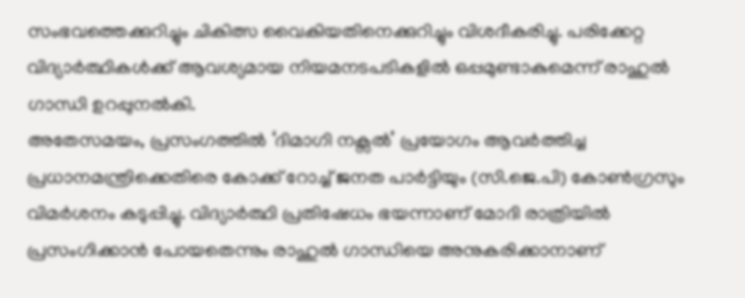സംഭവത്തെക്കുറിച്ചും ചികിത്സ വൈകിയതിനെക്കുറിച്ചും വിശദീകരിച്ചു. പരിക്കേറ്റ വിദ്യാർത്ഥികൾക്ക് ആവശ്യമായ നിയമനടപടികളിൽ ഒപ്പമുണ്ടാകുമെന്ന് രാഹുൽ ഗാന്ധി ഉറപ്പുനൽകി.
അതേസമയം, പ്രസംഗത്തിൽ ‘ദിമാഗി നക്സൽ’ പ്രയോഗം ആവർത്തിച്ച പ്രധാനമന്ത്രിക്കെതിരെ കോക്ക് റോച്ച് ജനത പാർട്ടിയും (സി.ജെ.പി) കോൺഗ്രസും വിമർശനം കടുപ്പിച്ചു. വിദ്യാർത്ഥി പ്രതിഷേധം ഭയന്നാണ് മോദി രാത്രിയിൽ പ്രസംഗിക്കാൻ പോയതെന്നും രാഹുൽ ഗാന്ധിയെ അനുകരിക്കാനാണ്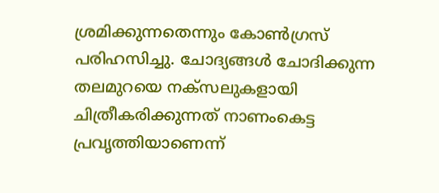ശ്രമിക്കുന്നതെന്നും കോൺഗ്രസ് പരിഹസിച്ചു. ചോദ്യങ്ങൾ ചോദിക്കുന്ന തലമുറയെ നക്സലുകളായി ചിത്രീകരിക്കുന്നത് നാണംകെട്ട പ്രവൃത്തിയാണെന്ന്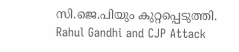സി.ജെ.പിയും കുറ്റപ്പെടുത്തി.
Rahul Gandhi and CJP Attack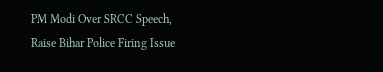PM Modi Over SRCC Speech, Raise Bihar Police Firing Issue